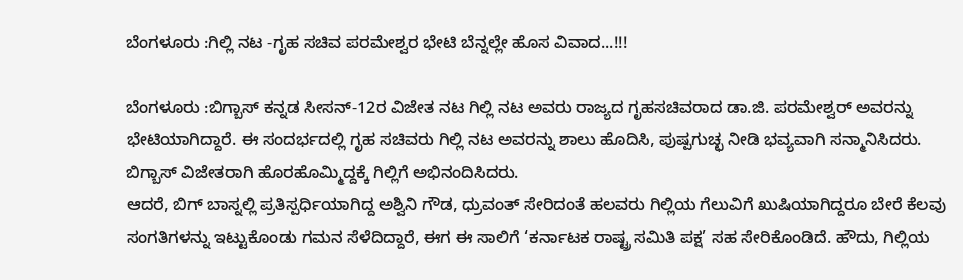ಬೆಂಗಳೂರು :ಗಿಲ್ಲಿ ನಟ -ಗೃಹ ಸಚಿವ ಪರಮೇಶ್ವರ ಭೇಟಿ ಬೆನ್ನಲ್ಲೇ ಹೊಸ ವಿವಾದ...!!!

ಬೆಂಗಳೂರು :ಬಿಗ್ಬಾಸ್ ಕನ್ನಡ ಸೀಸನ್-12ರ ವಿಜೇತ ನಟ ಗಿಲ್ಲಿ ನಟ ಅವರು ರಾಜ್ಯದ ಗೃಹಸಚಿವರಾದ ಡಾ.ಜಿ. ಪರಮೇಶ್ವರ್ ಅವರನ್ನು ಭೇಟಿಯಾಗಿದ್ದಾರೆ. ಈ ಸಂದರ್ಭದಲ್ಲಿ ಗೃಹ ಸಚಿವರು ಗಿಲ್ಲಿ ನಟ ಅವರನ್ನು ಶಾಲು ಹೊದಿಸಿ, ಪುಷ್ಪಗುಚ್ಛ ನೀಡಿ ಭವ್ಯವಾಗಿ ಸನ್ಮಾನಿಸಿದರು. ಬಿಗ್ಬಾಸ್ ವಿಜೇತರಾಗಿ ಹೊರಹೊಮ್ಮಿದ್ದಕ್ಕೆ ಗಿಲ್ಲಿಗೆ ಅಭಿನಂದಿಸಿದರು.
ಆದರೆ, ಬಿಗ್ ಬಾಸ್ನಲ್ಲಿ ಪ್ರತಿಸ್ಪರ್ಧಿಯಾಗಿದ್ದ ಅಶ್ವಿನಿ ಗೌಡ, ಧ್ರುವಂತ್ ಸೇರಿದಂತೆ ಹಲವರು ಗಿಲ್ಲಿಯ ಗೆಲುವಿಗೆ ಖುಷಿಯಾಗಿದ್ದರೂ ಬೇರೆ ಕೆಲವು ಸಂಗತಿಗಳನ್ನು ಇಟ್ಟುಕೊಂಡು ಗಮನ ಸೆಳೆದಿದ್ದಾರೆ, ಈಗ ಈ ಸಾಲಿಗೆ ‘ಕರ್ನಾಟಕ ರಾಷ್ಟ್ರ ಸಮಿತಿ ಪಕ್ಷ’ ಸಹ ಸೇರಿಕೊಂಡಿದೆ. ಹೌದು, ಗಿಲ್ಲಿಯ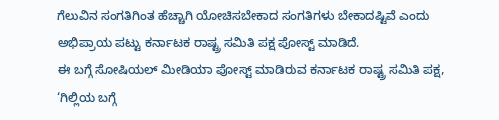ಗೆಲುವಿನ ಸಂಗತಿಗಿಂತ ಹೆಚ್ಚಾಗಿ ಯೋಚಿಸಬೇಕಾದ ಸಂಗತಿಗಳು ಬೇಕಾದಷ್ಟಿವೆ ಎಂದು ಅಭಿಪ್ರಾಯ ಪಟ್ಟು ಕರ್ನಾಟಕ ರಾಷ್ಟ್ರ ಸಮಿತಿ ಪಕ್ಷ ಪೋಸ್ಟ್ ಮಾಡಿದೆ.
ಈ ಬಗ್ಗೆ ಸೋಷಿಯಲ್ ಮೀಡಿಯಾ ಪೋಸ್ಟ್ ಮಾಡಿರುವ ಕರ್ನಾಟಕ ರಾಷ್ಟ್ರ ಸಮಿತಿ ಪಕ್ಷ, ‘ಗಿಲ್ಲಿಯ ಬಗ್ಗೆ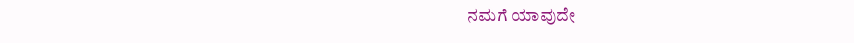ನಮಗೆ ಯಾವುದೇ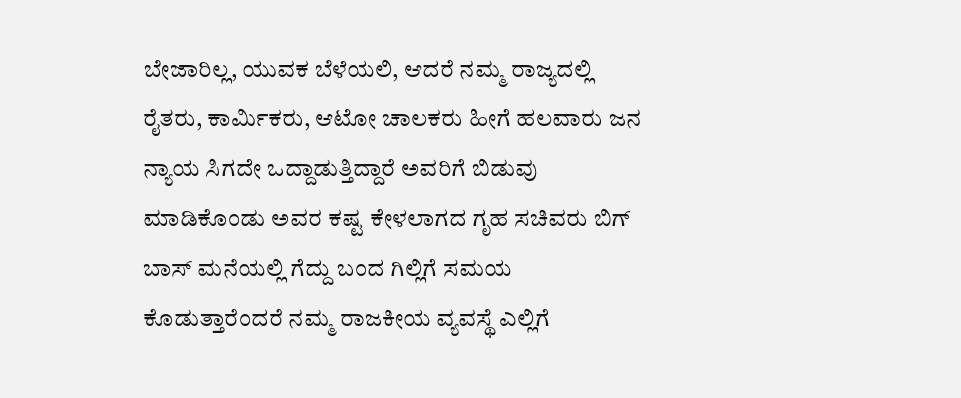ಬೇಜಾರಿಲ್ಲ, ಯುವಕ ಬೆಳೆಯಲಿ, ಆದರೆ ನಮ್ಮ ರಾಜ್ಯದಲ್ಲಿ ರೈತರು, ಕಾರ್ಮಿಕರು, ಆಟೋ ಚಾಲಕರು ಹೀಗೆ ಹಲವಾರು ಜನ ನ್ಯಾಯ ಸಿಗದೇ ಒದ್ದಾಡುತ್ತಿದ್ದಾರೆ ಅವರಿಗೆ ಬಿಡುವು ಮಾಡಿಕೊಂಡು ಅವರ ಕಷ್ಟ ಕೇಳಲಾಗದ ಗೃಹ ಸಚಿವರು ಬಿಗ್ ಬಾಸ್ ಮನೆಯಲ್ಲಿ ಗೆದ್ದು ಬಂದ ಗಿಲ್ಲಿಗೆ ಸಮಯ ಕೊಡುತ್ತಾರೆಂದರೆ ನಮ್ಮ ರಾಜಕೀಯ ವ್ಯವಸ್ಥೆ ಎಲ್ಲಿಗೆ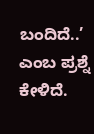ಬಂದಿದೆ..’ ಎಂಬ ಪ್ರಶ್ನೆ ಕೇಳಿದೆ.